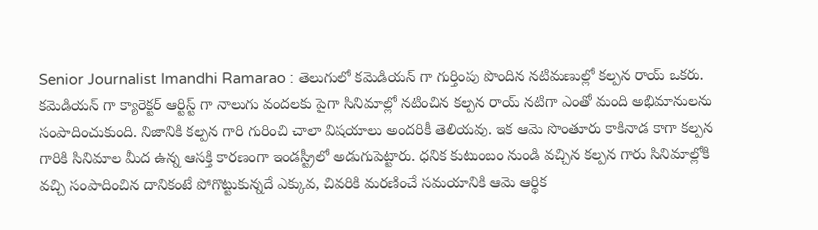Senior Journalist Imandhi Ramarao : తెలుగులో కమెడియన్ గా గుర్తింపు పొందిన నటిమణుల్లో కల్పన రాయ్ ఒకరు. కమెడియన్ గా క్యారెక్టర్ ఆర్టిస్ట్ గా నాలుగు వందలకు పైగా సినిమాల్లో నటించిన కల్పన రాయ్ నటిగా ఎంతో మంది అభిమానులను సంపాదించుకుంది. నిజానికి కల్పన గారి గురించి చాలా విషయాలు అందరికీ తెలియవు. ఇక ఆమె సొంతూరు కాకినాడ కాగా కల్పన గారికి సినిమాల మీద ఉన్న ఆసక్తి కారణంగా ఇండస్ట్రీలో అడుగుపెట్టారు. ధనిక కుటుంబం నుండి వచ్చిన కల్పన గారు సినిమాల్లోకి వచ్చి సంపాదించిన దానికంటే పోగొట్టుకున్నదే ఎక్కువ, చివరికి మరణించే సమయానికి ఆమె ఆర్థిక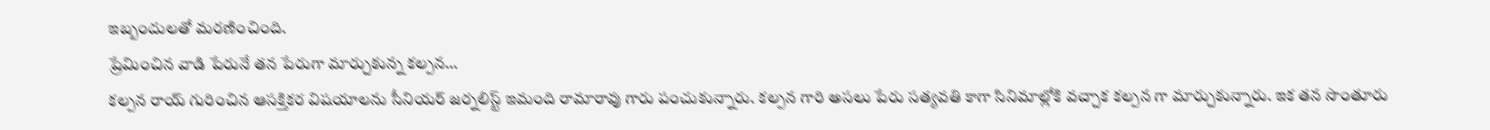ఇబ్బందులతో మరణించింది.
ప్రేమించిన వాడి పేరునే తన పేరుగా మార్చుకున్న కల్పన…
కల్పన రాయ్ గురించిన ఆసక్తికర విషయాలను సీనియర్ జర్నలిస్ట్ ఇమంది రామారావు గారు పంచుకున్నారు. కల్పన గారి అసలు పేరు సత్యవతి కాగా సినిమాల్లోకి వచ్చాక కల్పన గా మార్చుకున్నారు. ఇక తన సొంతూరు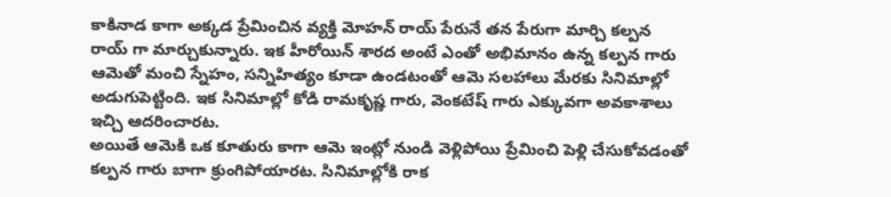కాకినాడ కాగా అక్కడ ప్రేమించిన వ్యక్తి మోహన్ రాయ్ పేరునే తన పేరుగా మార్చి కల్పన రాయ్ గా మార్చుకున్నారు. ఇక హీరోయిన్ శారద అంటే ఎంతో అభిమానం ఉన్న కల్పన గారు ఆమెతో మంచి స్నేహం, సన్నిహిత్యం కూడా ఉండటంతో ఆమె సలహాలు మేరకు సినిమాల్లో అడుగుపెట్టింది. ఇక సినిమాల్లో కోడి రామకృష్ణ గారు, వెంకటేష్ గారు ఎక్కువగా అవకాశాలు ఇచ్చి ఆదరించారట.
అయితే ఆమెకి ఒక కూతురు కాగా ఆమె ఇంట్లో నుండి వెళ్లిపోయి ప్రేమించి పెళ్లి చేసుకోవడంతో కల్పన గారు బాగా క్రుంగిపోయారట. సినిమాల్లోకి రాక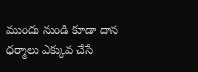ముందు నుండి కూడా దాన ధర్మాలు ఎక్కువ చేసే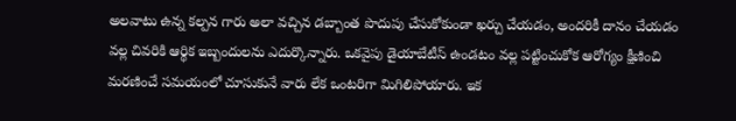అలవాటు ఉన్న కల్పన గారు అలా వచ్చిన డబ్బాంత పొదుపు చేసుకోకుండా ఖర్చు చేయడం, అందరికీ దానం చేయడం వల్ల చివరికి ఆర్థిక ఇబ్బందులను ఎదుర్కొన్నారు. ఒకవైపు డైయాబేటీస్ ఉండటం వల్ల పట్టించుకోక ఆరోగ్యం క్షీణించి మరణించే సమయంలో చూసుకునే వారు లేక ఒంటరిగా మిగిలిపోయారు. ఇక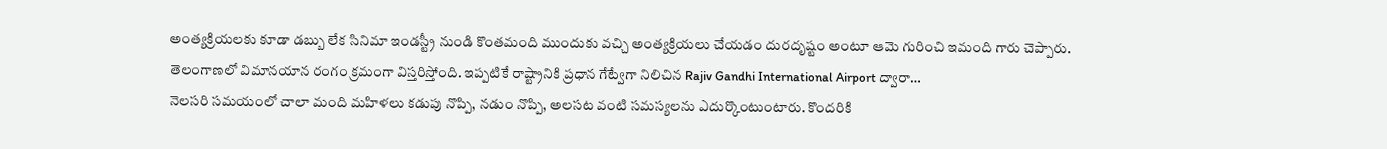అంత్యక్రియలకు కూడా డబ్బు లేక సినిమా ఇండస్ట్రీ నుండి కొంతమంది ముందుకు వచ్చి అంత్యక్రియలు చేయడం దురదృష్టం అంటూ ఆమె గురించి ఇమంది గారు చెప్పారు.
తెలంగాణలో విమానయాన రంగం క్రమంగా విస్తరిస్తోంది. ఇప్పటికే రాష్ట్రానికి ప్రధాన గేట్వేగా నిలిచిన Rajiv Gandhi International Airport ద్వారా…
నెలసరి సమయంలో చాలా మంది మహిళలు కడుపు నొప్పి, నడుం నొప్పి, అలసట వంటి సమస్యలను ఎదుర్కొంటుంటారు. కొందరికి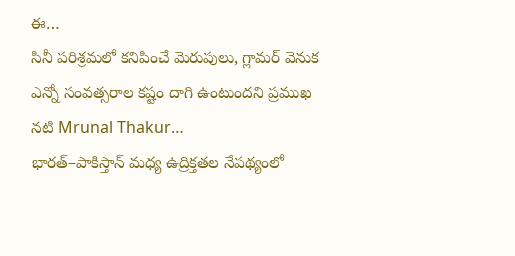ఈ…
సినీ పరిశ్రమలో కనిపించే మెరుపులు, గ్లామర్ వెనుక ఎన్నో సంవత్సరాల కష్టం దాగి ఉంటుందని ప్రముఖ నటి Mrunal Thakur…
భారత్–పాకిస్తాన్ మధ్య ఉద్రిక్తతల నేపథ్యంలో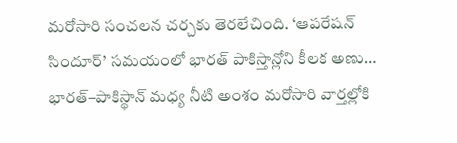మరోసారి సంచలన చర్చకు తెరలేచింది. ‘ఆపరేషన్ సిందూర్’ సమయంలో భారత్ పాకిస్తాన్లోని కీలక అణు…
భారత్–పాకిస్థాన్ మధ్య నీటి అంశం మరోసారి వార్తల్లోకి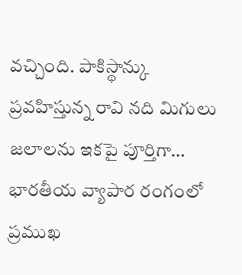వచ్చింది. పాకిస్థాన్కు ప్రవహిస్తున్న రావి నది మిగులు జలాలను ఇకపై పూర్తిగా…
భారతీయ వ్యాపార రంగంలో ప్రముఖ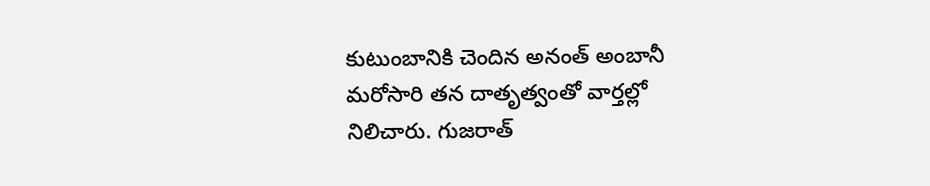కుటుంబానికి చెందిన అనంత్ అంబానీ మరోసారి తన దాతృత్వంతో వార్తల్లో నిలిచారు. గుజరాత్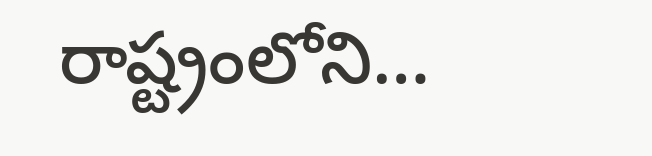రాష్ట్రంలోని…